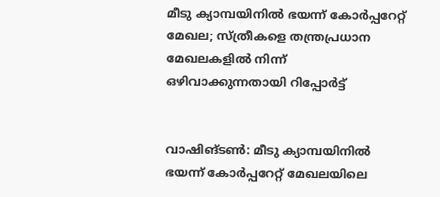മീടു ക്യാമ്പയിനില്‍ ഭയന്ന് കോര്‍പ്പറേറ്റ് മേഖല; സ്ത്രീകളെ തന്ത്രപ്രധാന മേഖലകളില്‍ നിന്ന് ഒഴിവാക്കുന്നതായി റിപ്പോര്‍ട്ട്


വാഷിങ്ടണ്‍: മീടു ക്യാമ്പയിനില്‍ ഭയന്ന് കോര്‍പ്പറേറ്റ് മേഖലയിലെ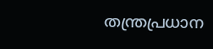തന്ത്രപ്രധാന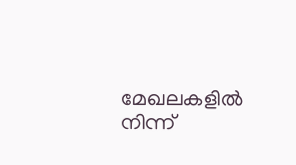മേഖലകളില്‍ നിന്ന്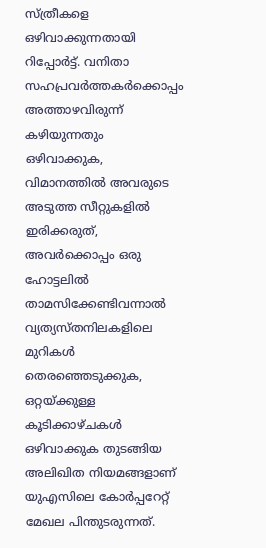സ്ത്രീകളെ ഒഴിവാക്കുന്നതായി റിപ്പോര്‍ട്ട്. വനിതാ സഹപ്രവര്‍ത്തകര്‍ക്കൊപ്പം അത്താഴവിരുന്ന് കഴിയുന്നതും ഒഴിവാക്കുക, വിമാനത്തില്‍ അവരുടെ അടുത്ത സീറ്റുകളില്‍ ഇരിക്കരുത്, അവര്‍ക്കൊപ്പം ഒരു ഹോട്ടലില്‍ താമസിക്കേണ്ടിവന്നാല്‍ വ്യത്യസ്തനിലകളിലെ മുറികള്‍ തെരഞ്ഞെടുക്കുക, ഒറ്റയ്ക്കുള്ള കൂടിക്കാഴ്ചകള്‍ ഒഴിവാക്കുക തുടങ്ങിയ അലിഖിത നിയമങ്ങളാണ് യുഎസിലെ കോര്‍പ്പറേറ്റ് മേഖല പിന്തുടരുന്നത്.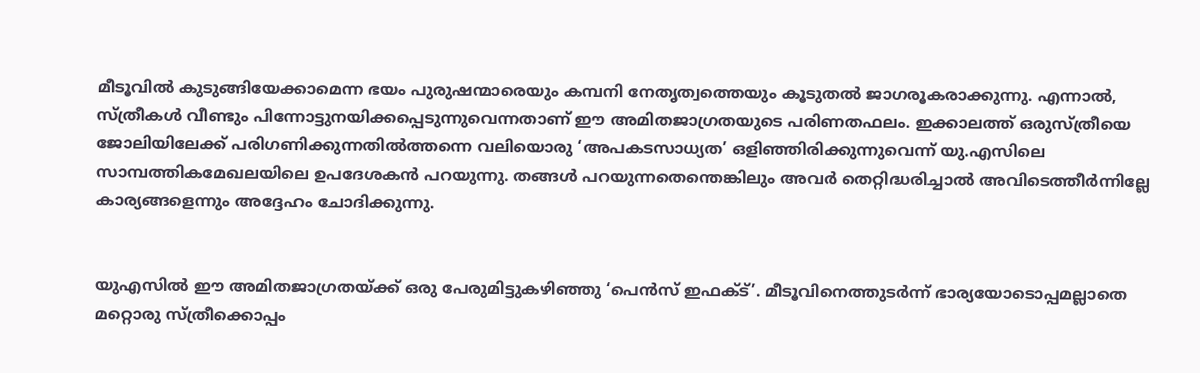മീടൂവില്‍ കുടുങ്ങിയേക്കാമെന്ന ഭയം പുരുഷന്മാരെയും കമ്പനി നേതൃത്വത്തെയും കൂടുതല്‍ ജാഗരൂകരാക്കുന്നു. എന്നാല്‍, സ്ത്രീകള്‍ വീണ്ടും പിന്നോട്ടുനയിക്കപ്പെടുന്നുവെന്നതാണ് ഈ അമിതജാഗ്രതയുടെ പരിണതഫലം. ഇക്കാലത്ത് ഒരുസ്ത്രീയെ ജോലിയിലേക്ക് പരിഗണിക്കുന്നതില്‍ത്തന്നെ വലിയൊരു ‘അപകടസാധ്യത’ ഒളിഞ്ഞിരിക്കുന്നുവെന്ന് യു.എസിലെ സാമ്പത്തികമേഖലയിലെ ഉപദേശകന്‍ പറയുന്നു. തങ്ങള്‍ പറയുന്നതെന്തെങ്കിലും അവര്‍ തെറ്റിദ്ധരിച്ചാല്‍ അവിടെത്തീര്‍ന്നില്ലേ കാര്യങ്ങളെന്നും അദ്ദേഹം ചോദിക്കുന്നു.


യുഎസില്‍ ഈ അമിതജാഗ്രതയ്ക്ക് ഒരു പേരുമിട്ടുകഴിഞ്ഞു ‘പെന്‍സ് ഇഫക്ട്’. മീടൂവിനെത്തുടര്‍ന്ന് ഭാര്യയോടൊപ്പമല്ലാതെ മറ്റൊരു സ്ത്രീക്കൊപ്പം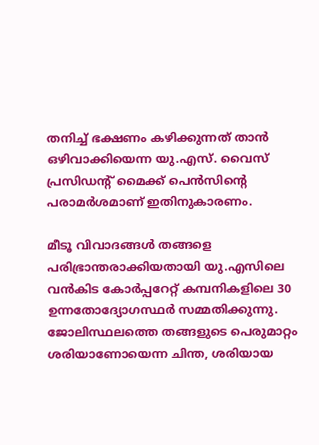തനിച്ച് ഭക്ഷണം കഴിക്കുന്നത് താന്‍ ഒഴിവാക്കിയെന്ന യു.എസ്. വൈസ് പ്രസിഡന്റ് മൈക്ക് പെന്‍സിന്റെ പരാമര്‍ശമാണ് ഇതിനുകാരണം.

മീടൂ വിവാദങ്ങള്‍ തങ്ങളെ പരിഭ്രാന്തരാക്കിയതായി യു.എസിലെ വന്‍കിട കോര്‍പ്പറേറ്റ് കമ്പനികളിലെ 30 ഉന്നതോദ്യോഗസ്ഥര്‍ സമ്മതിക്കുന്നു. ജോലിസ്ഥലത്തെ തങ്ങളുടെ പെരുമാറ്റം ശരിയാണോയെന്ന ചിന്ത, ശരിയായ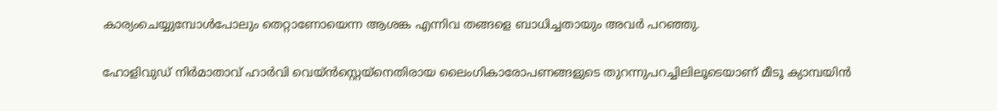കാര്യംചെയ്യുമ്പോള്‍പോലും തെറ്റാണോയെന്ന ആശങ്ക എന്നിവ തങ്ങളെ ബാധിച്ചതായും അവര്‍ പറഞ്ഞു.

ഹോളിവുഡ് നിര്‍മാതാവ് ഹാര്‍വി വെയ്ന്‍സ്റ്റെയ്‌നെതിരായ ലൈംഗികാരോപണങ്ങളുടെ തുറന്നുപറച്ചിലിലൂടെയാണ് മീടൂ ക്യാമ്പയിന്‍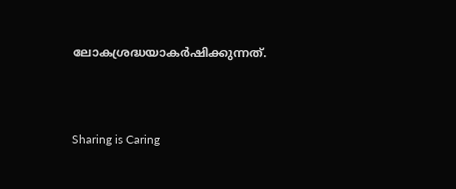ലോകശ്രദ്ധയാകര്‍ഷിക്കുന്നത്.



Sharing is Caring